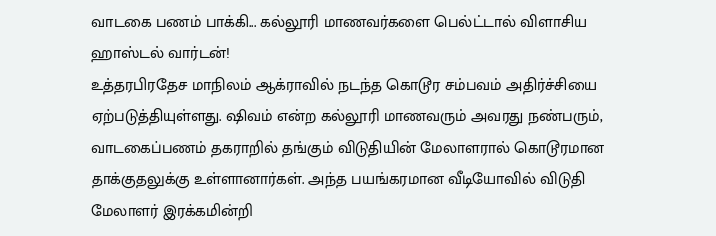வாடகை பணம் பாக்கி... கல்லூரி மாணவர்களை பெல்ட்டால் விளாசிய ஹாஸ்டல் வார்டன்!
உத்தரபிரதேச மாநிலம் ஆக்ராவில் நடந்த கொடூர சம்பவம் அதிர்ச்சியை ஏற்படுத்தியுள்ளது. ஷிவம் என்ற கல்லூரி மாணவரும் அவரது நண்பரும், வாடகைப்பணம் தகராறில் தங்கும் விடுதியின் மேலாளரால் கொடூரமான தாக்குதலுக்கு உள்ளானார்கள். அந்த பயங்கரமான வீடியோவில் விடுதி மேலாளர் இரக்கமின்றி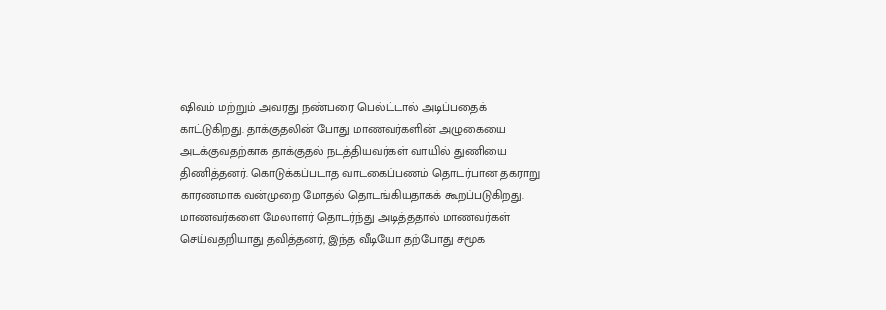ஷிவம் மற்றும் அவரது நண்பரை பெல்ட்டால் அடிப்பதைக் காட்டுகிறது. தாக்குதலின் போது மாணவர்களின் அழுகையை அடக்குவதற்காக தாக்குதல் நடத்தியவர்கள் வாயில் துணியை திணித்தனர். கொடுக்கப்படாத வாடகைப்பணம் தொடர்பான தகராறு காரணமாக வன்முறை மோதல் தொடங்கியதாகக் கூறப்படுகிறது. மாணவர்களை மேலாளர் தொடர்ந்து அடித்ததால் மாணவர்கள் செய்வதறியாது தவித்தனர், இந்த வீடியோ தற்போது சமூக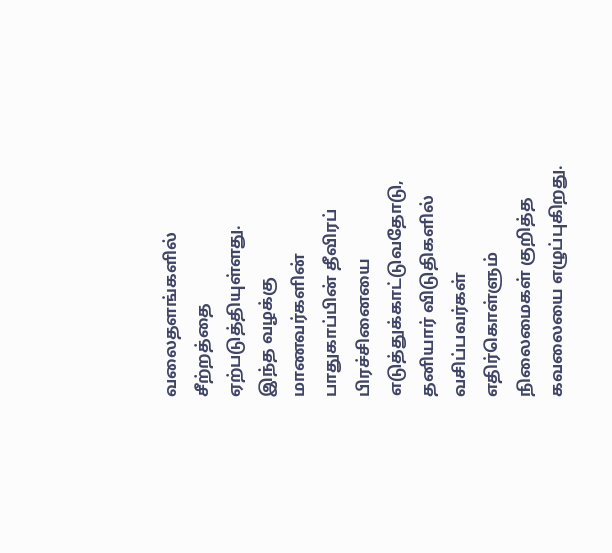வலைதளங்களில் சீற்றத்தை ஏற்படுத்தியுள்ளது.
இந்த வழக்கு மாணவர்களின் பாதுகாப்பின் தீவிரப் பிரச்சினையை எடுத்துக்காட்டுவதோடு, தனியார் விடுதிகளில் வசிப்பவர்கள் எதிர்கொள்ளும் நிலைமைகள் குறித்த கவலையை எழுப்புகிறது.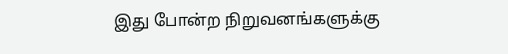இது போன்ற நிறுவனங்களுக்கு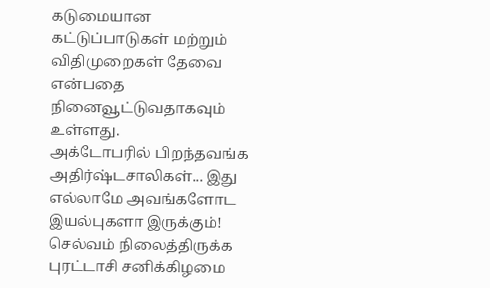கடுமையான கட்டுப்பாடுகள் மற்றும் விதிமுறைகள் தேவை என்பதை நினைவூட்டுவதாகவும் உள்ளது.
அக்டோபரில் பிறந்தவங்க அதிர்ஷ்டசாலிகள்... இது எல்லாமே அவங்களோட இயல்புகளா இருக்கும்!
செல்வம் நிலைத்திருக்க புரட்டாசி சனிக்கிழமை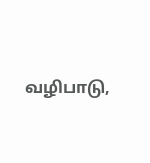வழிபாடு,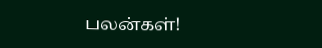பலன்கள்!